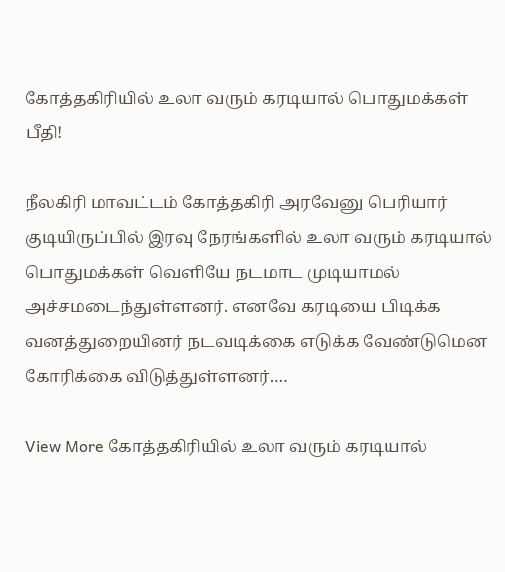கோத்தகிரியில் உலா வரும் கரடியால் பொதுமக்கள் பீதி!

நீலகிரி மாவட்டம் கோத்தகிரி அரவேனு பெரியார் குடியிருப்பில் இரவு நேரங்களில் உலா வரும் கரடியால் பொதுமக்கள் வெளியே நடமாட முடியாமல் அச்சமடைந்துள்ளனர். எனவே கரடியை பிடிக்க வனத்துறையினர் நடவடிக்கை எடுக்க வேண்டுமென கோரிக்கை விடுத்துள்ளனர்.…

View More கோத்தகிரியில் உலா வரும் கரடியால்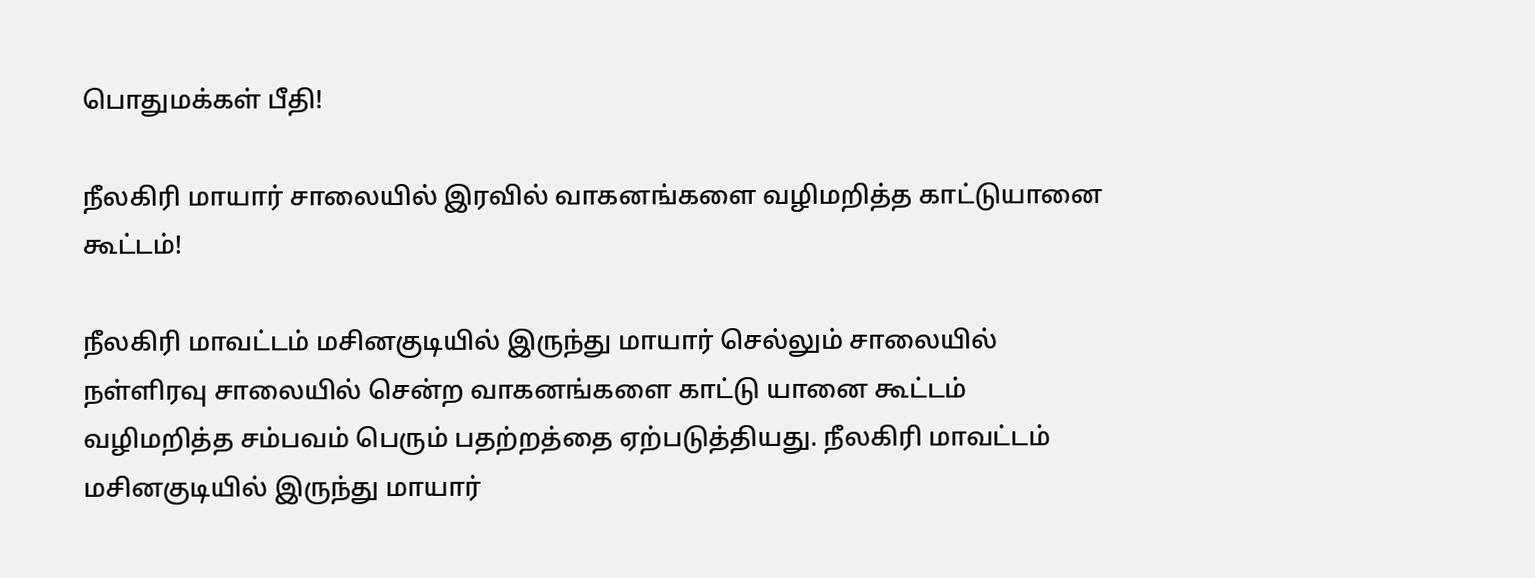பொதுமக்கள் பீதி!

நீலகிரி மாயார் சாலையில் இரவில் வாகனங்களை வழிமறித்த காட்டுயானை கூட்டம்!

நீலகிரி மாவட்டம் மசினகுடியில் இருந்து மாயார் செல்லும் சாலையில் நள்ளிரவு சாலையில் சென்ற வாகனங்களை காட்டு யானை கூட்டம் வழிமறித்த சம்பவம் பெரும் பதற்றத்தை ஏற்படுத்தியது. நீலகிரி மாவட்டம் மசினகுடியில் இருந்து மாயார்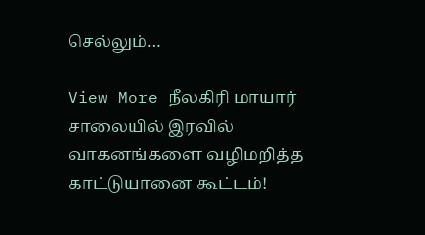செல்லும்…

View More நீலகிரி மாயார் சாலையில் இரவில் வாகனங்களை வழிமறித்த காட்டுயானை கூட்டம்!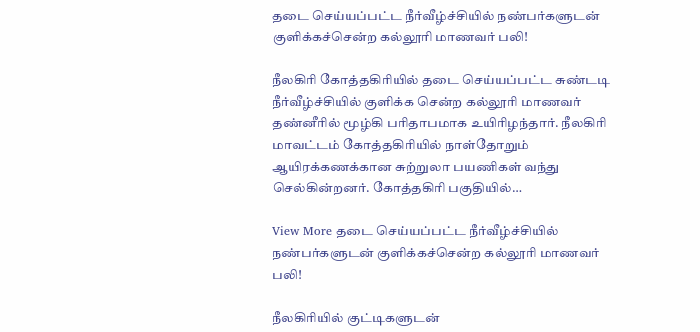தடை செய்யப்பட்ட நீர்வீழ்ச்சியில் நண்பர்களுடன் குளிக்கச்சென்ற கல்லூரி மாணவர் பலி!

நீலகிரி கோத்தகிரியில் தடை செய்யப்பட்ட சுண்டடி நீர்வீழ்ச்சியில் குளிக்க சென்ற கல்லூரி மாணவர் தண்னீரில் மூழ்கி பரிதாபமாக உயிரிழந்தார். நீலகிரி மாவட்டம் கோத்தகிரியில் நாள்தோறும் ஆயிரக்கணக்கான சுற்றுலா பயணிகள் வந்து செல்கின்றனர். கோத்தகிரி பகுதியில்…

View More தடை செய்யப்பட்ட நீர்வீழ்ச்சியில் நண்பர்களுடன் குளிக்கச்சென்ற கல்லூரி மாணவர் பலி!

நீலகிரியில் குட்டிகளுடன்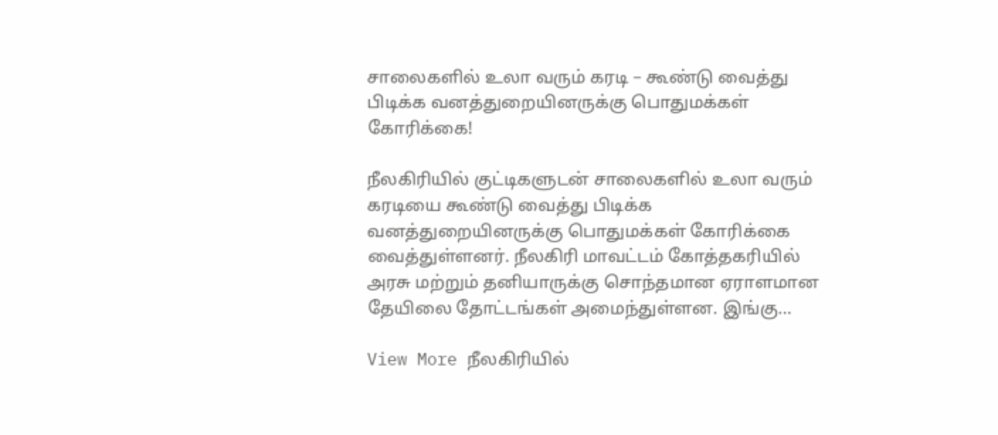சாலைகளில் உலா வரும் கரடி – கூண்டு வைத்து பிடிக்க வனத்துறையினருக்கு பொதுமக்கள் கோரிக்கை!

நீலகிரியில் குட்டிகளுடன் சாலைகளில் உலா வரும் கரடியை கூண்டு வைத்து பிடிக்க வனத்துறையினருக்கு பொதுமக்கள் கோரிக்கை வைத்துள்ளனர். நீலகிரி மாவட்டம் கோத்தகரியில் அரசு மற்றும் தனியாருக்கு சொந்தமான ஏராளமான தேயிலை தோட்டங்கள் அமைந்துள்ளன. இங்கு…

View More நீலகிரியில்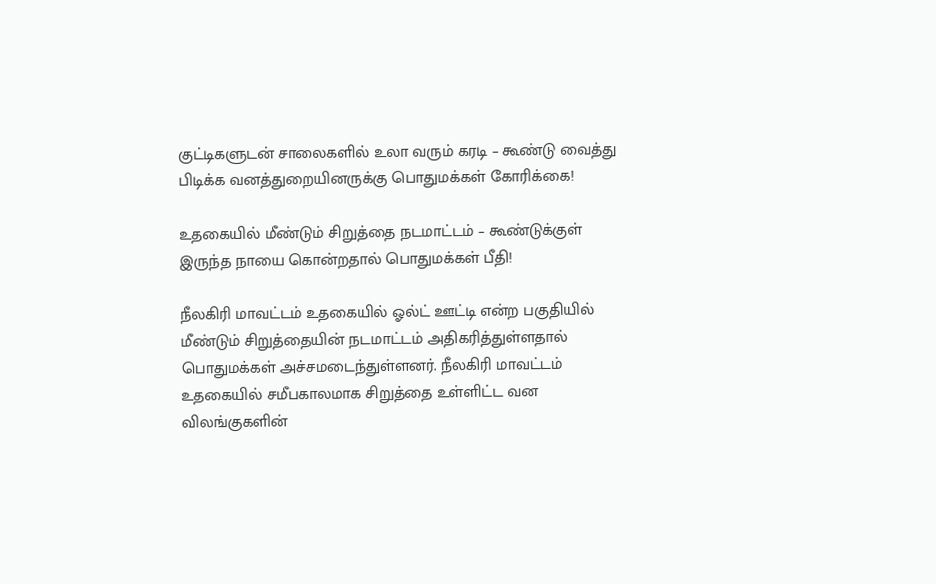குட்டிகளுடன் சாலைகளில் உலா வரும் கரடி – கூண்டு வைத்து பிடிக்க வனத்துறையினருக்கு பொதுமக்கள் கோரிக்கை!

உதகையில் மீண்டும் சிறுத்தை நடமாட்டம் – கூண்டுக்குள் இருந்த நாயை கொன்றதால் பொதுமக்கள் பீதி!

நீலகிரி மாவட்டம் உதகையில் ஓல்ட் ஊட்டி என்ற பகுதியில் மீண்டும் சிறுத்தையின் நடமாட்டம் அதிகரித்துள்ளதால் பொதுமக்கள் அச்சமடைந்துள்ளனர். நீலகிரி மாவட்டம் உதகையில் சமீபகாலமாக சிறுத்தை உள்ளிட்ட வன விலங்குகளின்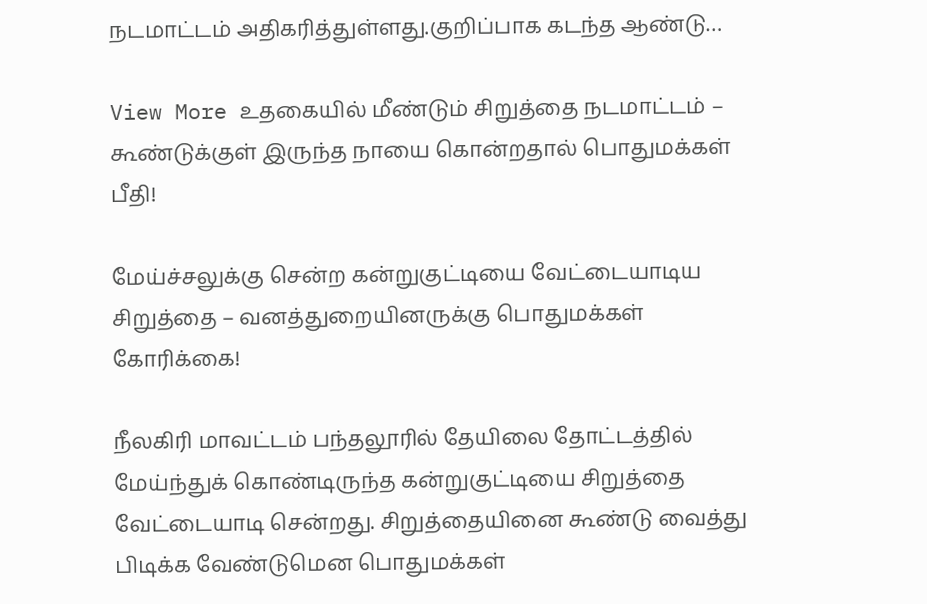நடமாட்டம் அதிகரித்துள்ளது.குறிப்பாக கடந்த ஆண்டு…

View More உதகையில் மீண்டும் சிறுத்தை நடமாட்டம் – கூண்டுக்குள் இருந்த நாயை கொன்றதால் பொதுமக்கள் பீதி!

மேய்ச்சலுக்கு சென்ற கன்றுகுட்டியை வேட்டையாடிய சிறுத்தை – வனத்துறையினருக்கு பொதுமக்கள் கோரிக்கை!

நீலகிரி மாவட்டம் பந்தலூரில் தேயிலை தோட்டத்தில் மேய்ந்துக் கொண்டிருந்த கன்றுகுட்டியை சிறுத்தை வேட்டையாடி சென்றது. சிறுத்தையினை கூண்டு வைத்து பிடிக்க வேண்டுமென பொதுமக்கள்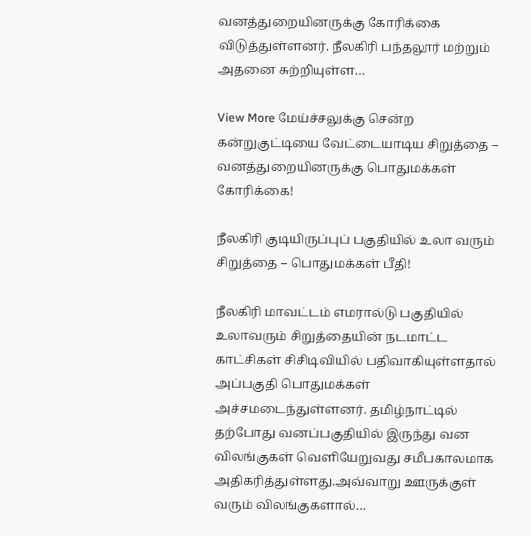வனத்துறையினருக்கு கோரிக்கை விடுத்துள்ளனர். நீலகிரி பந்தலூர் மற்றும் அதனை சுற்றியுள்ள…

View More மேய்ச்சலுக்கு சென்ற கன்றுகுட்டியை வேட்டையாடிய சிறுத்தை – வனத்துறையினருக்கு பொதுமக்கள் கோரிக்கை!

நீலகிரி குடியிருப்புப் பகுதியில் உலா வரும் சிறுத்தை – பொதுமக்கள் பீதி!

நீலகிரி மாவட்டம் எமரால்டு பகுதியில் உலாவரும் சிறுத்தையின் நடமாட்ட காட்சிகள் சிசிடிவியில் பதிவாகியுள்ளதால் அப்பகுதி பொதுமக்கள் அச்சமடைந்துள்ளனர். தமிழ்நாட்டில் தற்போது வனப்பகுதியில் இருந்து வன விலங்குகள் வெளியேறுவது சமீபகாலமாக அதிகரித்துள்ளது.அவ்வாறு ஊருக்குள் வரும் விலங்குகளால்…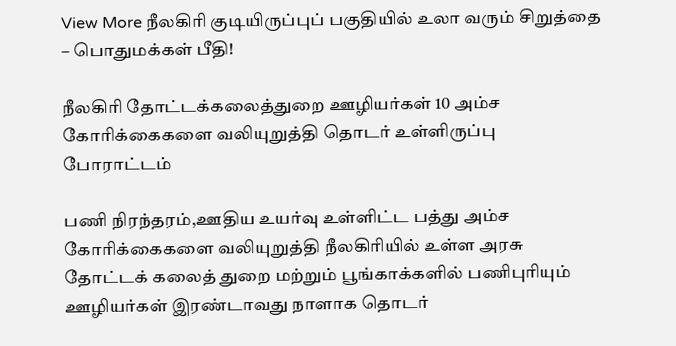View More நீலகிரி குடியிருப்புப் பகுதியில் உலா வரும் சிறுத்தை – பொதுமக்கள் பீதி!

நீலகிரி தோட்டக்கலைத்துறை ஊழியர்கள் 10 அம்ச கோரிக்கைகளை வலியுறுத்தி தொடர் உள்ளிருப்பு போராட்டம்

பணி நிரந்தரம்,ஊதிய உயர்வு உள்ளிட்ட பத்து அம்ச கோரிக்கைகளை வலியுறுத்தி நீலகிரியில் உள்ள அரசு தோட்டக் கலைத் துறை மற்றும் பூங்காக்களில் பணிபுரியும் ஊழியர்கள் இரண்டாவது நாளாக தொடர்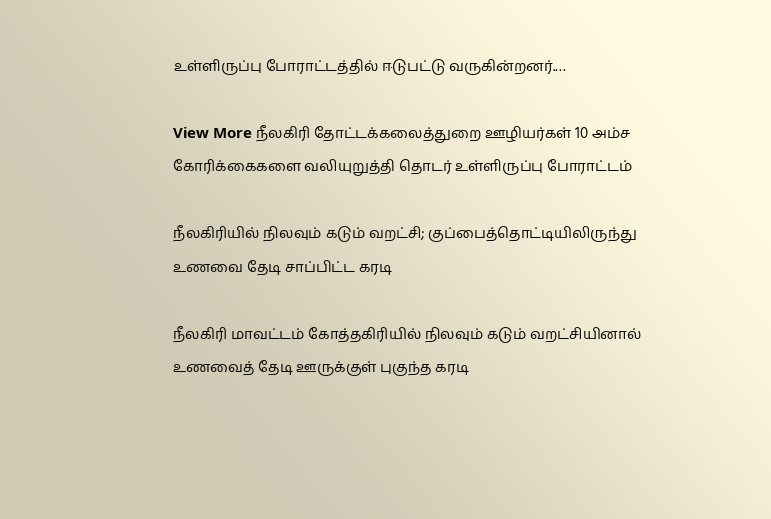உள்ளிருப்பு போராட்டத்தில் ஈடுபட்டு வருகின்றனர்.…

View More நீலகிரி தோட்டக்கலைத்துறை ஊழியர்கள் 10 அம்ச கோரிக்கைகளை வலியுறுத்தி தொடர் உள்ளிருப்பு போராட்டம்

நீலகிரியில் நிலவும் கடும் வறட்சி; குப்பைத்தொட்டியிலிருந்து உணவை தேடி சாப்பிட்ட கரடி

நீலகிரி மாவட்டம் கோத்தகிரியில் நிலவும் கடும் வறட்சியினால் உணவைத் தேடி ஊருக்குள் புகுந்த கரடி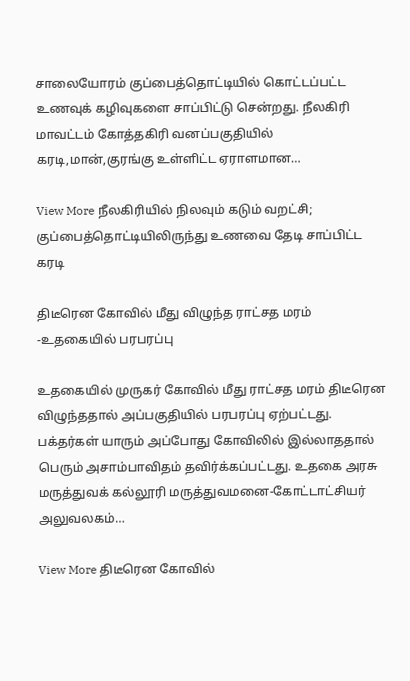சாலையோரம் குப்பைத்தொட்டியில் கொட்டப்பட்ட உணவுக் கழிவுகளை சாப்பிட்டு சென்றது. நீலகிரி மாவட்டம் கோத்தகிரி வனப்பகுதியில் கரடி,மான்,குரங்கு உள்ளிட்ட ஏராளமான…

View More நீலகிரியில் நிலவும் கடும் வறட்சி; குப்பைத்தொட்டியிலிருந்து உணவை தேடி சாப்பிட்ட கரடி

திடீரென கோவில் மீது விழுந்த ராட்சத மரம் -உதகையில் பரபரப்பு

உதகையில் முருகர் கோவில் மீது ராட்சத மரம் திடீரென விழுந்ததால் அப்பகுதியில் பரபரப்பு ஏற்பட்டது. பக்தர்கள் யாரும் அப்போது கோவிலில் இல்லாததால் பெரும் அசாம்பாவிதம் தவிர்க்கப்பட்டது. உதகை அரசு மருத்துவக் கல்லூரி மருத்துவமனை-கோட்டாட்சியர் அலுவலகம்…

View More திடீரென கோவில்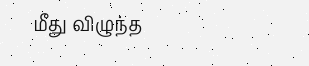மீது விழுந்த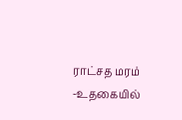ராட்சத மரம் -உதகையில்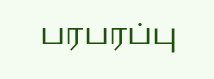பரபரப்பு